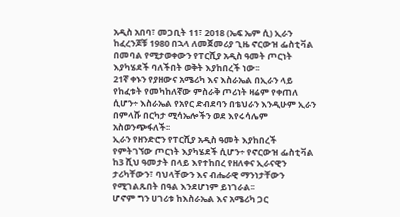አዲስ አበባ፣ መጋቢት 11፣ 2018 (ኤፍ ኤም ሲ) ኢራን ከፈረንጆቹ 1980 በኋላ ለመጀመሪያ ጊዜ ኖርውዝ ፌስቲቫል በመባል የሚታወቀውን የፐርሺያ አዲስ ዓመት ጦርነት እያካሄደች ባለችበት ወቅት እያከበረች ነው፡፡
21ኛ ቀኑን የያዘውና አሜሪካ እና እስራኤል በኢራን ላይ የከፈቱት የመካከለኛው ምስራቅ ጦሪነት ዛሬም የቀጠለ ሲሆን÷ እስራኤል የአየር ድብደባን በቴህራን እንዲሁም ኢራን በምላሹ በርካታ ሚሳኤሎችን ወደ እየሩሳሌም አስወንጭፋለች፡፡
ኢራን የዘንድሮን የፐርሺያ አዲስ ዓመት እያከበረች የምትገኘው ጦርነት እያካሄደች ሲሆን÷ የኖርውዝ ፌስቲቫል ከ3 ሺህ ዓመታት በላይ እየተከበረ የዘለቀና ኢራናዊን ታሪካቸውን፣ ባህላቸውን እና ብሔራዊ ማንነታቸውን የሚገልጹበት በዓል እንደሆነም ይነገራል፡፡
ሆኖም ግን ሀገሪቱ ከእስራኤል እና አሜሪካ ጋር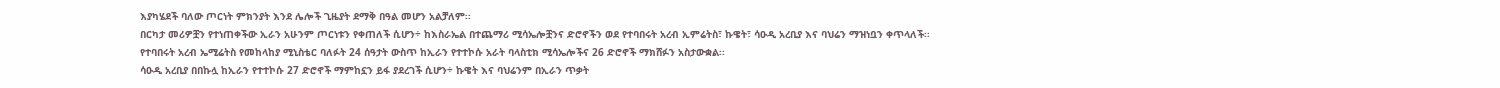እያካሄደች ባለው ጦርነት ምክንያት እንደ ሌሎች ጊዜያት ደማቅ በዓል መሆን አልቻለም፡፡
በርካታ መሪዎቿን የተነጠቀችው ኢራን አሁንም ጦርነቱን የቀጠለች ሲሆን÷ ከእስራኤል በተጨማሪ ሚሳኤሎቿንና ድሮኖችን ወደ የተባበሩት አረብ ኢምሬትስ፣ ኩዌት፣ ሳዑዲ አረቢያ እና ባህሬን ማዝነቧን ቀጥላለች፡፡
የተባበሩት አረብ ኤሚሬትስ የመከላከያ ሚኒስቴር ባለፉት 24 ሰዓታት ውስጥ ከኢራን የተተኮሱ አራት ባላስቲክ ሚሳኤሎችና 26 ድሮኖች ማክሸፉን አስታውቋል፡፡
ሳዑዲ አረቢያ በበኩሏ ከኢራን የተተኮሱ 27 ድሮኖች ማምከኗን ይፋ ያደረገች ሲሆን÷ ኩዌት እና ባህሬንም በኢራን ጥቃት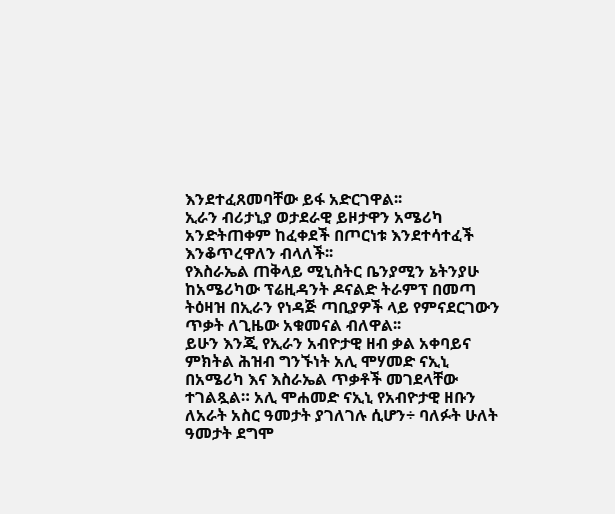እንደተፈጸመባቸው ይፋ አድርገዋል፡፡
ኢራን ብሪታኒያ ወታደራዊ ይዞታዋን አሜሪካ አንድትጠቀም ከፈቀደች በጦርነቱ እንደተሳተፈች እንቆጥረዋለን ብላለች፡፡
የእስራኤል ጠቅላይ ሚኒስትር ቤንያሚን ኔትንያሁ ከአሜሪካው ፕሬዚዳንት ዶናልድ ትራምፕ በመጣ ትዕዛዝ በኢራን የነዳጅ ጣቢያዎች ላይ የምናደርገውን ጥቃት ለጊዜው አቁመናል ብለዋል፡፡
ይሁን እንጂ የኢራን አብዮታዊ ዘብ ቃል አቀባይና ምክትል ሕዝብ ግንኙነት አሊ ሞሃመድ ናኢኒ በአሜሪካ እና እስራኤል ጥቃቶች መገደላቸው ተገልጿል። አሊ ሞሐመድ ናኢኒ የአብዮታዊ ዘቡን ለአራት አስር ዓመታት ያገለገሉ ሲሆን÷ ባለፉት ሁለት ዓመታት ደግሞ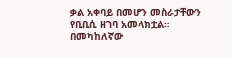ቃል አቀባይ በመሆን መስራታቸውን የቢቢሲ ዘገባ አመላክቷል።
በመካከለኛው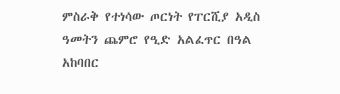ምስራቅ የተነሳው ጦርነት የፐርሺያ አዲስ ዓመትን ጨምሮ የዒድ አልፈጥር በዓል አከባበር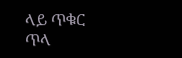ላይ ጥቁር ጥላ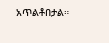አጥልቶበታል።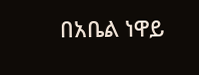በአቤል ነዋይ